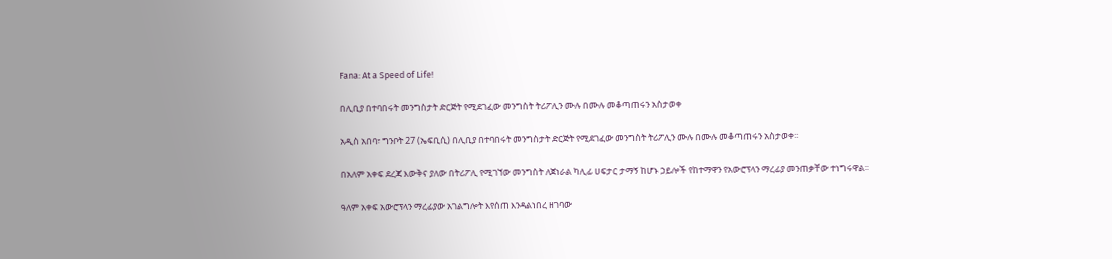Fana: At a Speed of Life!

በሊቢያ በተባበሩት መንግስታት ድርጅት የሚደገፈው መንግስት ትሪፖሊን ሙሉ በሙሉ መቆጣጠሩን አስታወቀ

አዲስ አበባ፣ ግንቦት 27 (ኤፍቢሲ) በሊቢያ በተባበሩት መንግስታት ድርጅት የሚደገፈው መንግስት ትሪፖሊን ሙሉ በሙሉ መቆጣጠሩን አስታወቀ፡፡

በአለም አቀፍ ደረጃ እውቅና ያለው በትሪፖሊ የሚገኘው መንግስት ለጀነራል ካሊፊ ሀፍታር ታማኝ ከሆኑ ኃይሎች የከተማዋን የአውሮፕላን ማረፊያ መንጠቃቸው ተነግሩዋል፡፡

ዓለም አቀፍ አውሮፕላን ማረፊያው አገልግሎት እየሰጠ እንዳልነበረ ዘገባው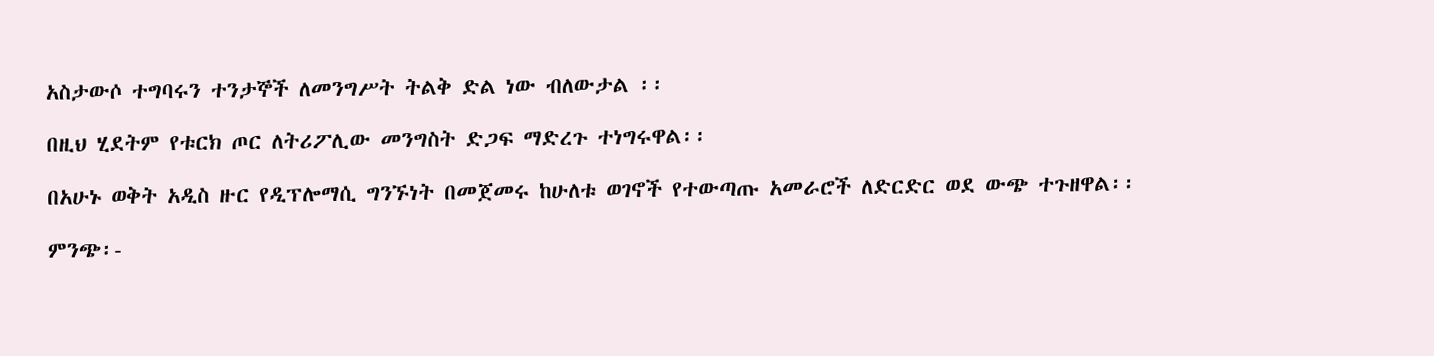አስታውሶ ተግባሩን ተንታኞች ለመንግሥት ትልቅ ድል ነው ብለውታል ፡፡

በዚህ ሂደትም የቱርክ ጦር ለትሪፖሊው መንግስት ድጋፍ ማድረጉ ተነግሩዋል፡፡

በአሁኑ ወቅት አዲስ ዙር የዲፕሎማሲ ግንኙነት በመጀመሩ ከሁለቱ ወገኖች የተውጣጡ አመራሮች ለድርድር ወደ ውጭ ተጉዘዋል፡፡

ምንጭ፡-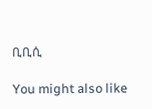ቢቢሲ

You might also like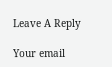Leave A Reply

Your email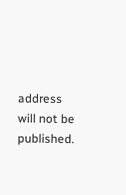address will not be published.